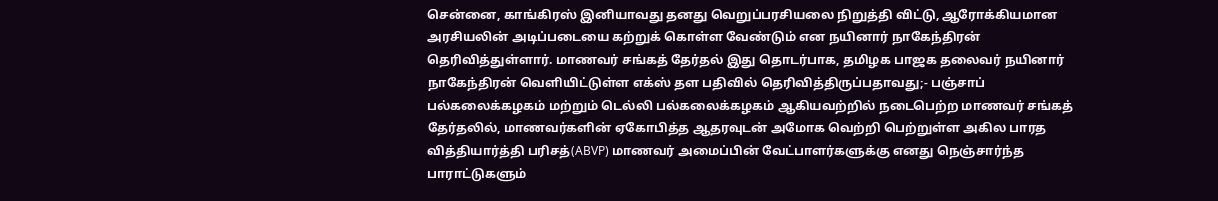சென்னை, காங்கிரஸ் இனியாவது தனது வெறுப்பரசியலை நிறுத்தி விட்டு, ஆரோக்கியமான அரசியலின் அடிப்படையை கற்றுக் கொள்ள வேண்டும் என நயினார் நாகேந்திரன் தெரிவித்துள்ளார். மாணவர் சங்கத் தேர்தல் இது தொடர்பாக, தமிழக பாஜக தலைவர் நயினார் நாகேந்திரன் வெளியிட்டுள்ள எக்ஸ் தள பதிவில் தெரிவித்திருப்பதாவது;- பஞ்சாப் பல்கலைக்கழகம் மற்றும் டெல்லி பல்கலைக்கழகம் ஆகியவற்றில் நடைபெற்ற மாணவர் சங்கத் தேர்தலில், மாணவர்களின் ஏகோபித்த ஆதரவுடன் அமோக வெற்றி பெற்றுள்ள அகில பாரத வித்தியார்த்தி பரிசத்(ABVP) மாணவர் அமைப்பின் வேட்பாளர்களுக்கு எனது நெஞ்சார்ந்த பாராட்டுகளும்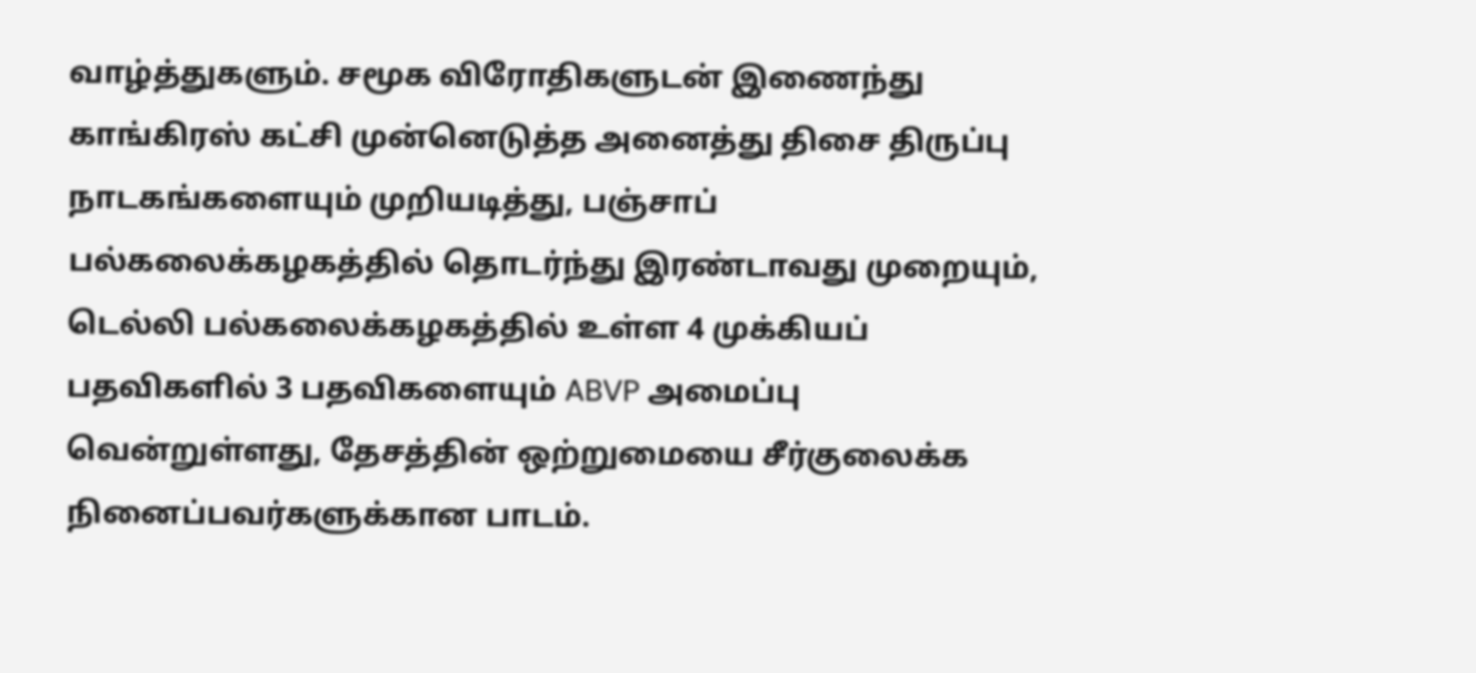வாழ்த்துகளும். சமூக விரோதிகளுடன் இணைந்து காங்கிரஸ் கட்சி முன்னெடுத்த அனைத்து திசை திருப்பு நாடகங்களையும் முறியடித்து, பஞ்சாப் பல்கலைக்கழகத்தில் தொடர்ந்து இரண்டாவது முறையும், டெல்லி பல்கலைக்கழகத்தில் உள்ள 4 முக்கியப் பதவிகளில் 3 பதவிகளையும் ABVP அமைப்பு வென்றுள்ளது, தேசத்தின் ஒற்றுமையை சீர்குலைக்க நினைப்பவர்களுக்கான பாடம்.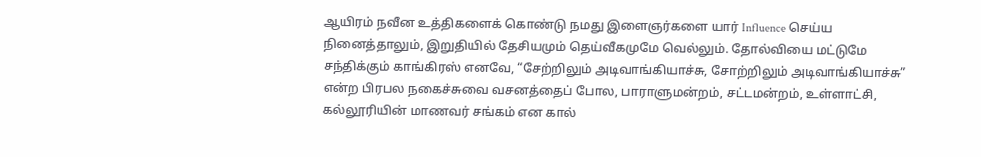ஆயிரம் நவீன உத்திகளைக் கொண்டு நமது இளைஞர்களை யார் Influence செய்ய நினைத்தாலும், இறுதியில் தேசியமும் தெய்வீகமுமே வெல்லும். தோல்வியை மட்டுமே சந்திக்கும் காங்கிரஸ் எனவே, “சேற்றிலும் அடிவாங்கியாச்சு, சோற்றிலும் அடிவாங்கியாச்சு” என்ற பிரபல நகைச்சுவை வசனத்தைப் போல, பாராளுமன்றம், சட்டமன்றம், உள்ளாட்சி, கல்லூரியின் மாணவர் சங்கம் என கால்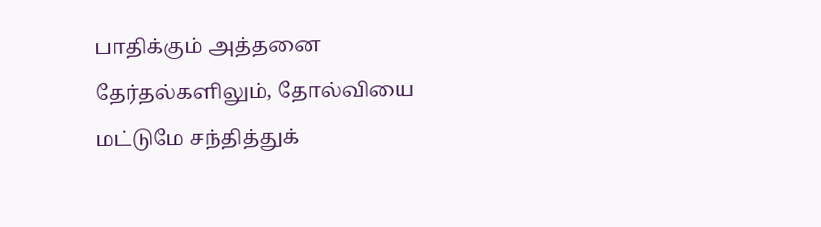பாதிக்கும் அத்தனை தேர்தல்களிலும், தோல்வியை மட்டுமே சந்தித்துக்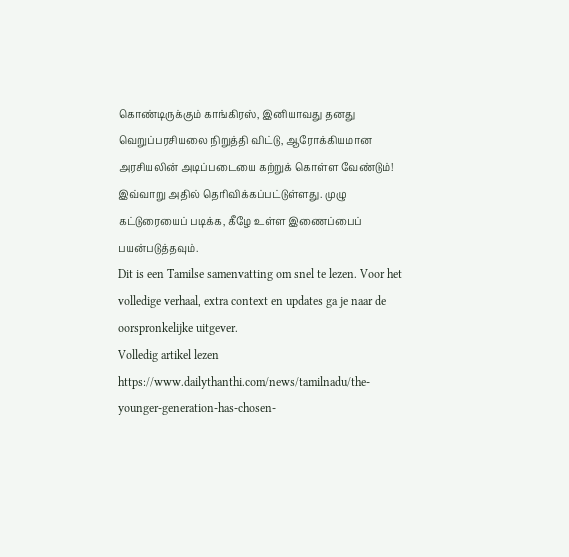கொண்டிருக்கும் காங்கிரஸ், இனியாவது தனது வெறுப்பரசியலை நிறுத்தி விட்டு, ஆரோக்கியமான அரசியலின் அடிப்படையை கற்றுக் கொள்ள வேண்டும்! இவ்வாறு அதில் தெரிவிக்கப்பட்டுள்ளது. முழு கட்டுரையைப் படிக்க, கீழே உள்ள இணைப்பைப் பயன்படுத்தவும்.
Dit is een Tamilse samenvatting om snel te lezen. Voor het volledige verhaal, extra context en updates ga je naar de oorspronkelijke uitgever.
Volledig artikel lezen
https://www.dailythanthi.com/news/tamilnadu/the-younger-generation-has-chosen-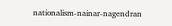nationalism-nainar-nagendran